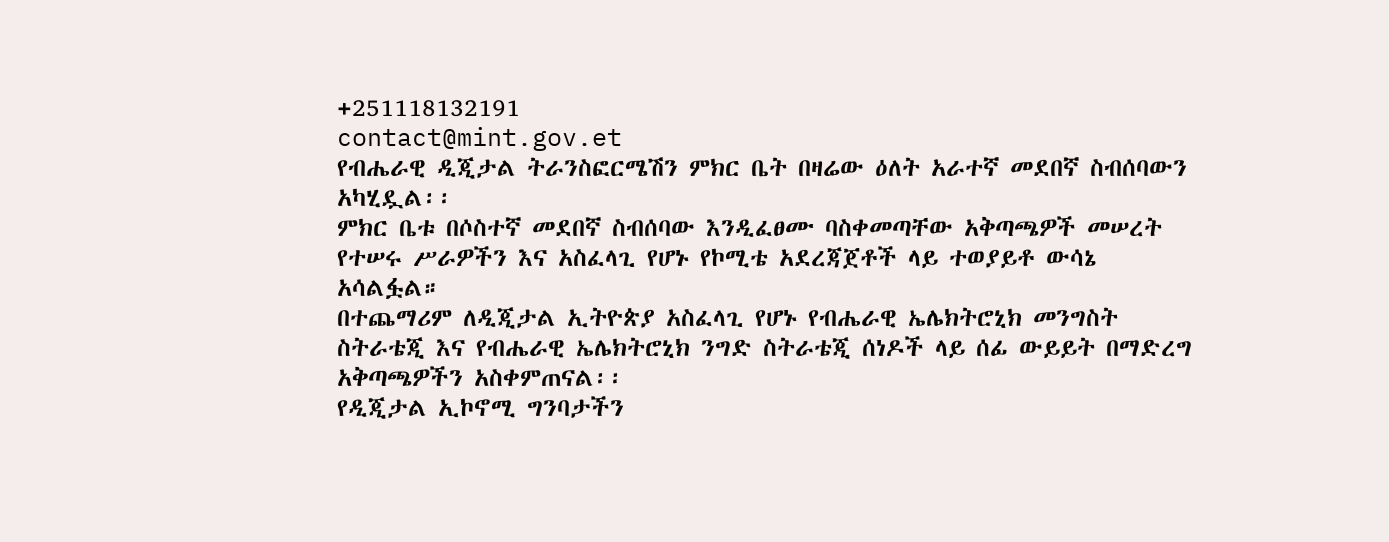+251118132191
contact@mint.gov.et
የብሔራዊ ዲጂታል ትራንስፎርሜሽን ምክር ቤት በዛሬው ዕለት አራተኛ መደበኛ ስብሰባውን አካሂዷል፡፡
ምክር ቤቱ በሶስተኛ መደበኛ ስብሰባው እንዲፈፀሙ ባስቀመጣቸው አቅጣጫዎች መሠረት የተሠሩ ሥራዎችን እና አስፈላጊ የሆኑ የኮሚቴ አደረጃጀቶች ላይ ተወያይቶ ውሳኔ አሳልፏል።
በተጨማሪም ለዲጂታል ኢትዮጵያ አስፈላጊ የሆኑ የብሔራዊ ኤሌክትሮኒክ መንግስት ስትራቴጂ እና የብሔራዊ ኤሌክትሮኒክ ንግድ ስትራቴጂ ሰነዶች ላይ ሰፊ ውይይት በማድረግ አቅጣጫዎችን አስቀምጠናል፡፡
የዲጂታል ኢኮኖሚ ግንባታችን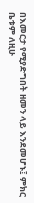በእመርታ የሚያድግበት ዘመን ላይ እንደመሆኑ፤ ምክር ቤቱም ለዚሁ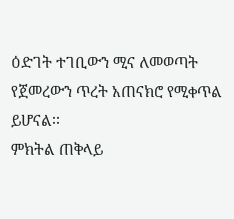ዕድገት ተገቢውን ሚና ለመወጣት የጀመረውን ጥረት አጠናክሮ የሚቀጥል ይሆናል፡፡
ምክትል ጠቅላይ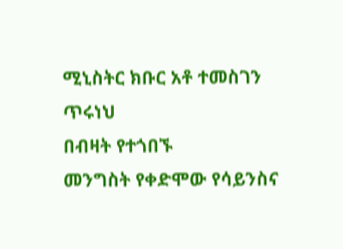ሚኒስትር ክቡር አቶ ተመስገን ጥሩነህ
በብዛት የተጎበኙ
መንግስት የቀድሞው የሳይንስና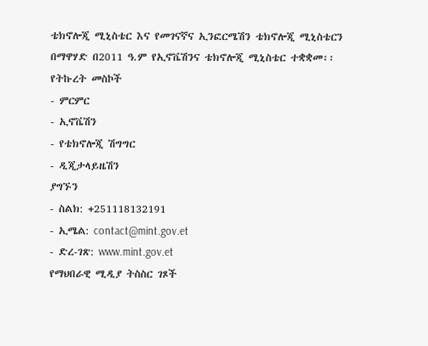ቴክኖሎጂ ሚኒስቴር እና የመገናኛና ኢንፎርሜሽን ቴክኖሎጂ ሚኒስቴርን በማዋሃድ በ2011 ዓ.ም የኢኖቬሽንና ቴክኖሎጂ ሚኒስቴር ተቋቋመ፡፡
የትኩረት መስኮች
- ምርምር
- ኢኖቬሽን
- የቴክኖሎጂ ሽግግር
- ዲጂታላይዜሽን
ያግኙን
- ስልክ: +251118132191
- ኢሜል: contact@mint.gov.et
- ድረ-ገጽ: www.mint.gov.et
የማህበራዊ ሚዲያ ትስስር ገጾች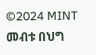©2024 MINT መብቱ በህግ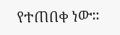የተጠበቀ ነው።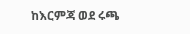ከእርምጃ ወደ ሩጫ